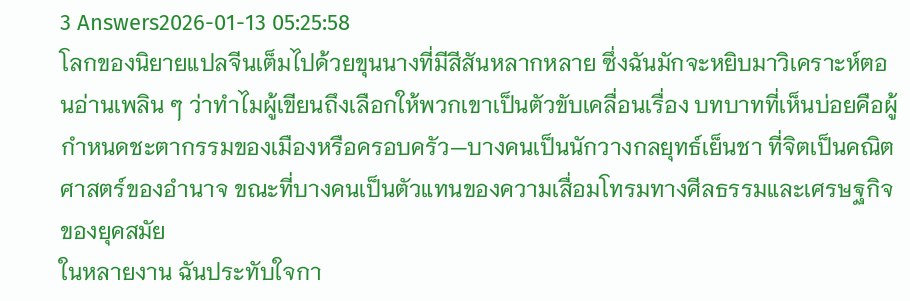3 Answers2026-01-13 05:25:58
โลกของนิยายแปลจีนเต็มไปด้วยขุนนางที่มีสีสันหลากหลาย ซึ่งฉันมักจะหยิบมาวิเคราะห์ตอนอ่านเพลิน ๆ ว่าทำไมผู้เขียนถึงเลือกให้พวกเขาเป็นตัวขับเคลื่อนเรื่อง บทบาทที่เห็นบ่อยคือผู้กำหนดชะตากรรมของเมืองหรือครอบครัว—บางคนเป็นนักวางกลยุทธ์เย็นชา ที่จิตเป็นคณิตศาสตร์ของอำนาจ ขณะที่บางคนเป็นตัวแทนของความเสื่อมโทรมทางศีลธรรมและเศรษฐกิจของยุคสมัย
ในหลายงาน ฉันประทับใจกา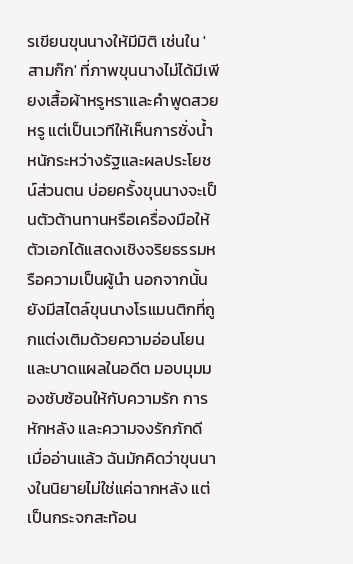รเขียนขุนนางให้มีมิติ เช่นใน 'สามก๊ก' ที่ภาพขุนนางไม่ได้มีเพียงเสื้อผ้าหรูหราและคำพูดสวยหรู แต่เป็นเวทีให้เห็นการชั่งน้ำหนักระหว่างรัฐและผลประโยชน์ส่วนตน บ่อยครั้งขุนนางจะเป็นตัวต้านทานหรือเครื่องมือให้ตัวเอกได้แสดงเชิงจริยธรรมหรือความเป็นผู้นำ นอกจากนั้นยังมีสไตล์ขุนนางโรแมนติกที่ถูกแต่งเติมด้วยความอ่อนโยนและบาดแผลในอดีต มอบมุมมองซับซ้อนให้กับความรัก การหักหลัง และความจงรักภักดี
เมื่ออ่านแล้ว ฉันมักคิดว่าขุนนางในนิยายไม่ใช่แค่ฉากหลัง แต่เป็นกระจกสะท้อน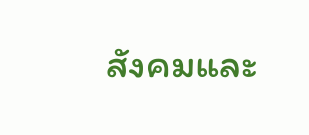สังคมและ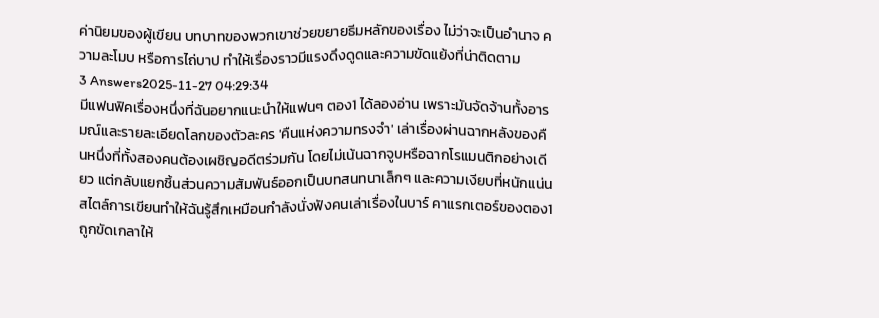ค่านิยมของผู้เขียน บทบาทของพวกเขาช่วยขยายธีมหลักของเรื่อง ไม่ว่าจะเป็นอำนาจ ความละโมบ หรือการไถ่บาป ทำให้เรื่องราวมีแรงดึงดูดและความขัดแย้งที่น่าติดตาม
3 Answers2025-11-27 04:29:34
มีแฟนฟิคเรื่องหนึ่งที่ฉันอยากแนะนำให้แฟนๆ ตอง1 ได้ลองอ่าน เพราะมันจัดจ้านทั้งอารมณ์และรายละเอียดโลกของตัวละคร 'คืนแห่งความทรงจำ' เล่าเรื่องผ่านฉากหลังของคืนหนึ่งที่ทั้งสองคนต้องเผชิญอดีตร่วมกัน โดยไม่เน้นฉากจูบหรือฉากโรแมนติกอย่างเดียว แต่กลับแยกชิ้นส่วนความสัมพันธ์ออกเป็นบทสนทนาเล็กๆ และความเงียบที่หนักแน่น
สไตล์การเขียนทำให้ฉันรู้สึกเหมือนกำลังนั่งฟังคนเล่าเรื่องในบาร์ คาแรกเตอร์ของตอง1 ถูกขัดเกลาให้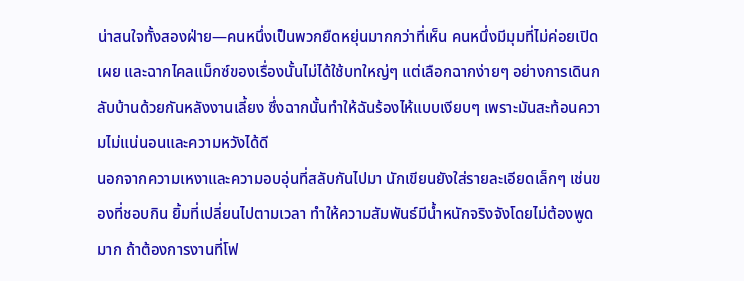น่าสนใจทั้งสองฝ่าย—คนหนึ่งเป็นพวกยืดหยุ่นมากกว่าที่เห็น คนหนึ่งมีมุมที่ไม่ค่อยเปิดเผย และฉากไคลแม็กซ์ของเรื่องนั้นไม่ได้ใช้บทใหญ่ๆ แต่เลือกฉากง่ายๆ อย่างการเดินกลับบ้านด้วยกันหลังงานเลี้ยง ซึ่งฉากนั้นทำให้ฉันร้องไห้แบบเงียบๆ เพราะมันสะท้อนความไม่แน่นอนและความหวังได้ดี
นอกจากความเหงาและความอบอุ่นที่สลับกันไปมา นักเขียนยังใส่รายละเอียดเล็กๆ เช่นของที่ชอบกิน ยิ้มที่เปลี่ยนไปตามเวลา ทำให้ความสัมพันธ์มีน้ำหนักจริงจังโดยไม่ต้องพูดมาก ถ้าต้องการงานที่โฟ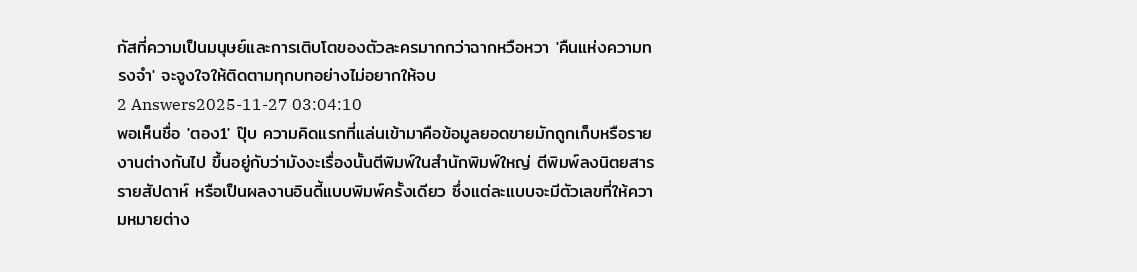กัสที่ความเป็นมนุษย์และการเติบโตของตัวละครมากกว่าฉากหวือหวา 'คืนแห่งความทรงจำ' จะจูงใจให้ติดตามทุกบทอย่างไม่อยากให้จบ
2 Answers2025-11-27 03:04:10
พอเห็นชื่อ 'ตอง1' ปุ๊บ ความคิดแรกที่แล่นเข้ามาคือข้อมูลยอดขายมักถูกเก็บหรือรายงานต่างกันไป ขึ้นอยู่กับว่ามังงะเรื่องนั้นตีพิมพ์ในสำนักพิมพ์ใหญ่ ตีพิมพ์ลงนิตยสารรายสัปดาห์ หรือเป็นผลงานอินดี้แบบพิมพ์ครั้งเดียว ซึ่งแต่ละแบบจะมีตัวเลขที่ให้ความหมายต่าง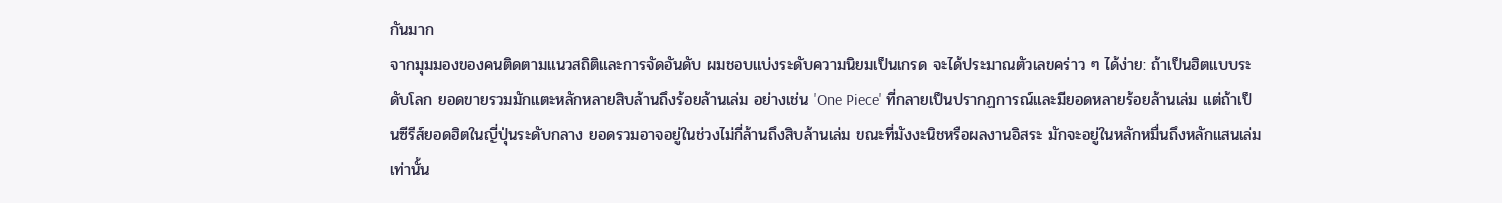กันมาก
จากมุมมองของคนติดตามแนวสถิติและการจัดอันดับ ผมชอบแบ่งระดับความนิยมเป็นเกรด จะได้ประมาณตัวเลขคร่าว ๆ ได้ง่าย: ถ้าเป็นฮิตแบบระดับโลก ยอดขายรวมมักแตะหลักหลายสิบล้านถึงร้อยล้านเล่ม อย่างเช่น 'One Piece' ที่กลายเป็นปรากฏการณ์และมียอดหลายร้อยล้านเล่ม แต่ถ้าเป็นซีรีส์ยอดฮิตในญี่ปุ่นระดับกลาง ยอดรวมอาจอยู่ในช่วงไม่กี่ล้านถึงสิบล้านเล่ม ขณะที่มังงะนิชหรือผลงานอิสระ มักจะอยู่ในหลักหมื่นถึงหลักแสนเล่มเท่านั้น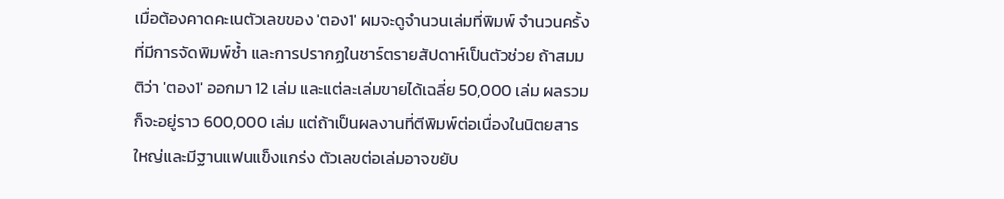เมื่อต้องคาดคะเนตัวเลขของ 'ตอง1' ผมจะดูจำนวนเล่มที่พิมพ์ จำนวนครั้งที่มีการจัดพิมพ์ซ้ำ และการปรากฏในชาร์ตรายสัปดาห์เป็นตัวช่วย ถ้าสมมติว่า 'ตอง1' ออกมา 12 เล่ม และแต่ละเล่มขายได้เฉลี่ย 50,000 เล่ม ผลรวมก็จะอยู่ราว 600,000 เล่ม แต่ถ้าเป็นผลงานที่ตีพิมพ์ต่อเนื่องในนิตยสารใหญ่และมีฐานแฟนแข็งแกร่ง ตัวเลขต่อเล่มอาจขยับ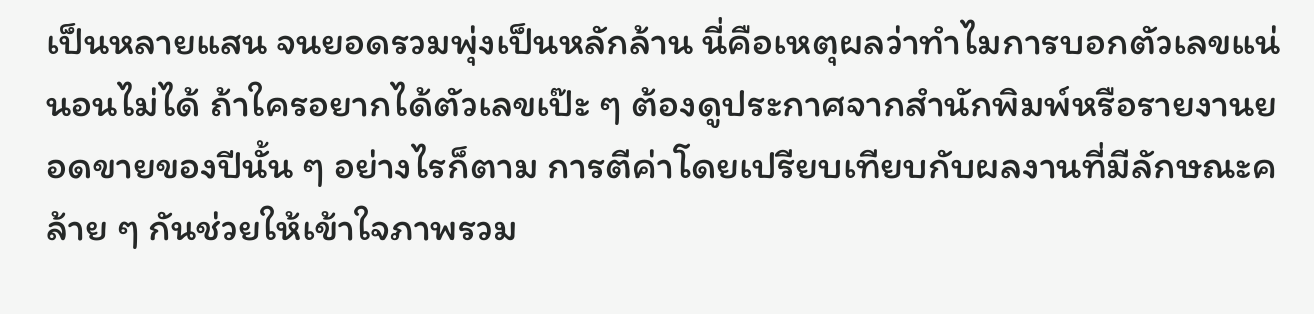เป็นหลายแสน จนยอดรวมพุ่งเป็นหลักล้าน นี่คือเหตุผลว่าทำไมการบอกตัวเลขแน่นอนไม่ได้ ถ้าใครอยากได้ตัวเลขเป๊ะ ๆ ต้องดูประกาศจากสำนักพิมพ์หรือรายงานยอดขายของปีนั้น ๆ อย่างไรก็ตาม การตีค่าโดยเปรียบเทียบกับผลงานที่มีลักษณะคล้าย ๆ กันช่วยให้เข้าใจภาพรวม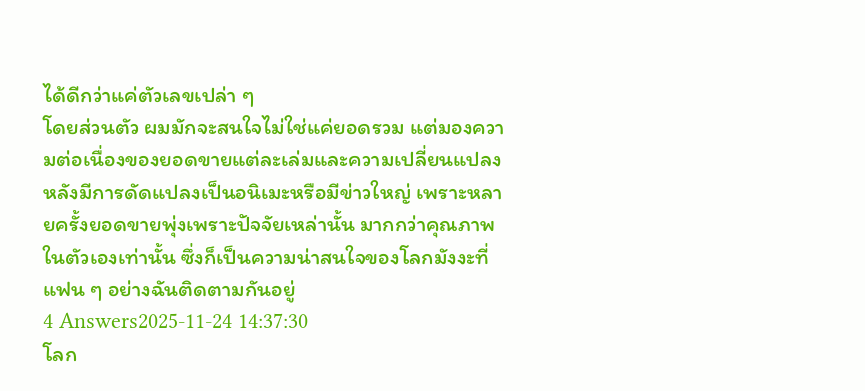ได้ดีกว่าแค่ตัวเลขเปล่า ๆ
โดยส่วนตัว ผมมักจะสนใจไม่ใช่แค่ยอดรวม แต่มองความต่อเนื่องของยอดขายแต่ละเล่มและความเปลี่ยนแปลงหลังมีการดัดแปลงเป็นอนิเมะหรือมีข่าวใหญ่ เพราะหลายครั้งยอดขายพุ่งเพราะปัจจัยเหล่านั้น มากกว่าคุณภาพในตัวเองเท่านั้น ซึ่งก็เป็นความน่าสนใจของโลกมังงะที่แฟน ๆ อย่างฉันติดตามกันอยู่
4 Answers2025-11-24 14:37:30
โลก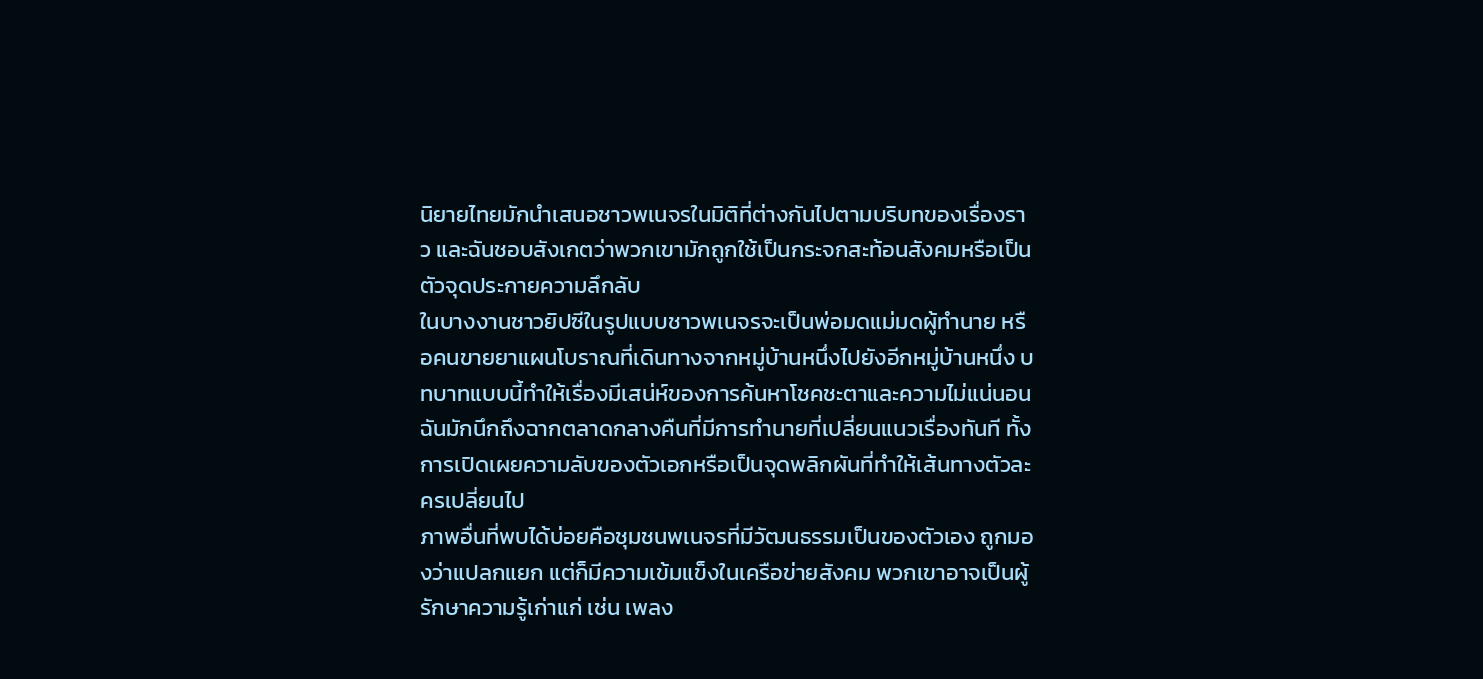นิยายไทยมักนำเสนอชาวพเนจรในมิติที่ต่างกันไปตามบริบทของเรื่องราว และฉันชอบสังเกตว่าพวกเขามักถูกใช้เป็นกระจกสะท้อนสังคมหรือเป็นตัวจุดประกายความลึกลับ
ในบางงานชาวยิปซีในรูปแบบชาวพเนจรจะเป็นพ่อมดแม่มดผู้ทำนาย หรือคนขายยาแผนโบราณที่เดินทางจากหมู่บ้านหนึ่งไปยังอีกหมู่บ้านหนึ่ง บทบาทแบบนี้ทำให้เรื่องมีเสน่ห์ของการค้นหาโชคชะตาและความไม่แน่นอน ฉันมักนึกถึงฉากตลาดกลางคืนที่มีการทำนายที่เปลี่ยนแนวเรื่องทันที ทั้งการเปิดเผยความลับของตัวเอกหรือเป็นจุดพลิกผันที่ทำให้เส้นทางตัวละครเปลี่ยนไป
ภาพอื่นที่พบได้บ่อยคือชุมชนพเนจรที่มีวัฒนธรรมเป็นของตัวเอง ถูกมองว่าแปลกแยก แต่ก็มีความเข้มแข็งในเครือข่ายสังคม พวกเขาอาจเป็นผู้รักษาความรู้เก่าแก่ เช่น เพลง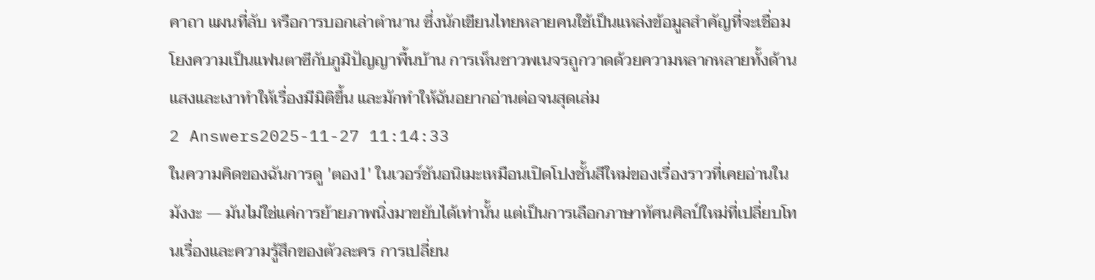คาถา แผนที่ลับ หรือการบอกเล่าตำนาน ซึ่งนักเขียนไทยหลายคนใช้เป็นแหล่งข้อมูลสำคัญที่จะเชื่อมโยงความเป็นแฟนตาซีกับภูมิปัญญาพื้นบ้าน การเห็นชาวพเนจรถูกวาดด้วยความหลากหลายทั้งด้านแสงและเงาทำให้เรื่องมีมิติขึ้น และมักทำให้ฉันอยากอ่านต่อจนสุดเล่ม
2 Answers2025-11-27 11:14:33
ในความคิดของฉันการดู 'ตอง1' ในเวอร์ชันอนิเมะเหมือนเปิดโปงชั้นสีใหม่ของเรื่องราวที่เคยอ่านในมังงะ — มันไม่ใช่แค่การย้ายภาพนิ่งมาขยับได้เท่านั้น แต่เป็นการเลือกภาษาทัศนศิลป์ใหม่ที่เปลี่ยบโทนเรื่องและความรู้สึกของตัวละคร การเปลี่ยน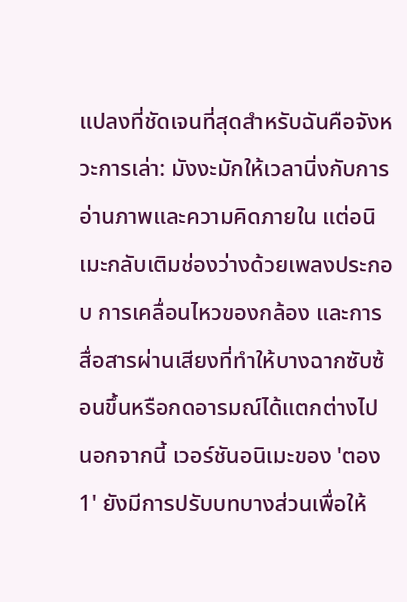แปลงที่ชัดเจนที่สุดสำหรับฉันคือจังหวะการเล่า: มังงะมักให้เวลานิ่งกับการอ่านภาพและความคิดภายใน แต่อนิเมะกลับเติมช่องว่างด้วยเพลงประกอบ การเคลื่อนไหวของกล้อง และการสื่อสารผ่านเสียงที่ทำให้บางฉากซับซ้อนขึ้นหรือกดอารมณ์ได้แตกต่างไป
นอกจากนี้ เวอร์ชันอนิเมะของ 'ตอง1' ยังมีการปรับบทบางส่วนเพื่อให้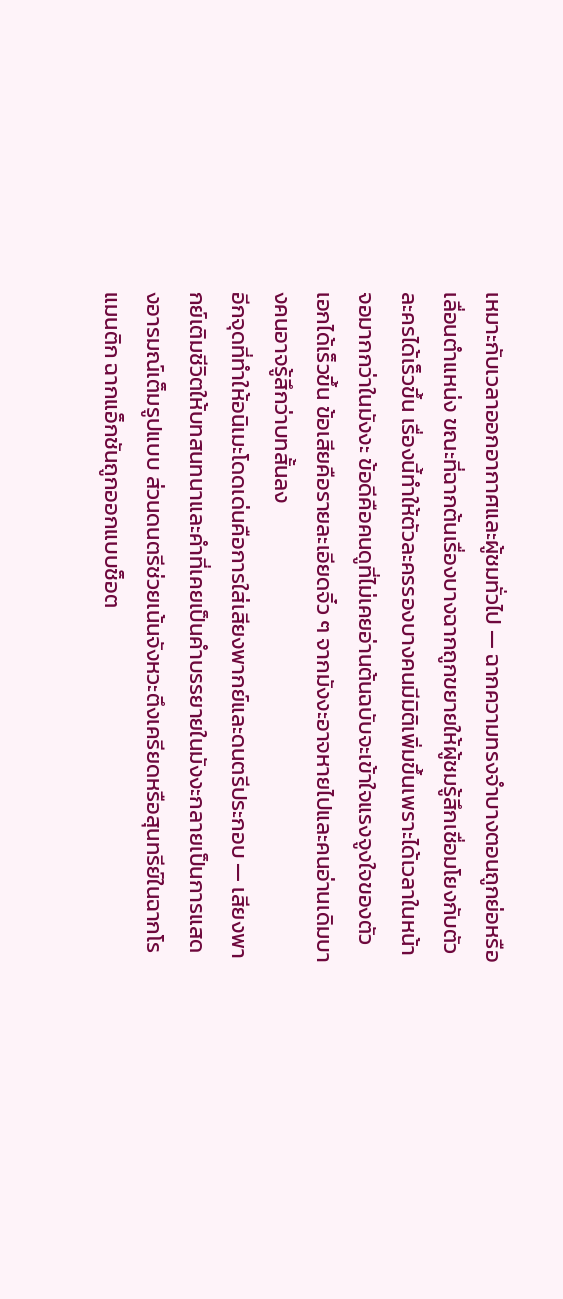เหมาะกับเวลาออกอากาศและผู้ชมทั่วไป — ฉากความทรงจำบางตอนถูกย่อหรือเลื่อนตำแหน่ง ขณะที่ฉากต้นเรื่องบางฉากถูกขยายให้ผู้ชมรู้สึกเชื่อมโยงกับตัวละครได้เร็วขึ้น เรื่องนี้ทำให้ตัวละครรองบางคนมีมิติเพิ่มขึ้นเพราะได้เวลาในหน้าจอมากกว่าในมังงะ ข้อดีคือคนดูที่ไม่เคยอ่านต้นฉบับจะเข้าใจแรงจูงใจของตัวเอกได้เร็วขึ้น ข้อเสียคือรายละเอียดจิ๋ว ๆ จากมังงะอาจหายไปและคนอ่านเดิมบางคนอาจรู้สึกว่าบทสั้นลง
อีกจุดที่ทำให้อนิเมะโดดเด่นคือการใส่เสียงพากย์และดนตรีประกอบ — เสียงพากย์เติมชีวิตให้บทสนทนาและคำที่เคยเป็นคำบรรยายในมังงะกลายเป็นการแสดงอารมณ์เต็มรูปแบบ ส่วนดนตรีช่วยเน้นจังหวะตึงเครียดหรือสุนทรีย์ในฉากโรแมนติก ฉากแอ็กชันถูกออกแบบช็อต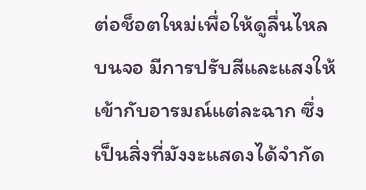ต่อช็อตใหม่เพื่อให้ดูลื่นไหลบนจอ มีการปรับสีและแสงให้เข้ากับอารมณ์แต่ละฉาก ซึ่งเป็นสิ่งที่มังงะแสดงได้จำกัด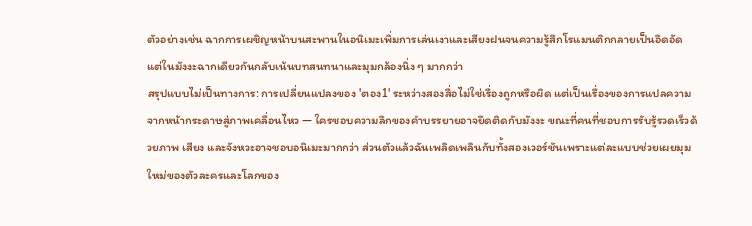ตัวอย่างเช่น ฉากการเผชิญหน้าบนสะพานในอนิเมะเพิ่มการเล่นเงาและเสียงฝนจนความรู้สึกโรแมนติกกลายเป็นอึดอัด แต่ในมังงะฉากเดียวกันกลับเน้นบทสนทนาและมุมกล้องนิ่ง ๆ มากกว่า
สรุปแบบไม่เป็นทางการ: การเปลี่ยนแปลงของ 'ตอง1' ระหว่างสองสื่อไม่ใช่เรื่องถูกหรือผิด แต่เป็นเรื่องของการแปลความจากหน้ากระดาษสู่ภาพเคลื่อนไหว — ใครชอบความลึกของคำบรรยายอาจยึดติดกับมังงะ ขณะที่คนที่ชอบการรับรู้รวดเร็วด้วยภาพ เสียง และจังหวะอาจชอบอนิเมะมากกว่า ส่วนตัวแล้วฉันเพลิดเพลินกับทั้งสองเวอร์ชันเพราะแต่ละแบบช่วยเผยมุมใหม่ของตัวละครและโลกของ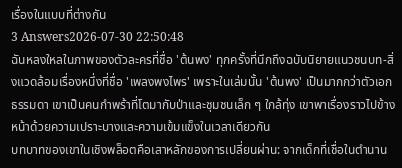เรื่องในแบบที่ต่างกัน
3 Answers2026-07-30 22:50:48
ฉันหลงใหลในภาพของตัวละครที่ชื่อ 'ต้นพง' ทุกครั้งที่นึกถึงฉบับนิยายแนวชนบท-สิ่งแวดล้อมเรื่องหนึ่งที่ชื่อ 'เพลงพงไพร' เพราะในเล่มนั้น 'ต้นพง' เป็นมากกว่าตัวเอกธรรมดา เขาเป็นคนกำพร้าที่โตมากับป่าและชุมชนเล็ก ๆ ใกล้ทุ่ง เขาพาเรื่องราวไปข้างหน้าด้วยความเปราะบางและความเข้มแข็งในเวลาเดียวกัน
บทบาทของเขาในเชิงพล็อตคือเสาหลักของการเปลี่ยนผ่าน: จากเด็กที่เชื่อในตำนาน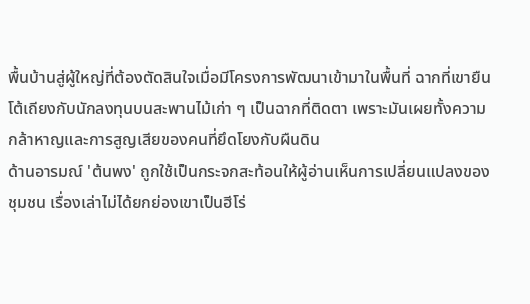พื้นบ้านสู่ผู้ใหญ่ที่ต้องตัดสินใจเมื่อมีโครงการพัฒนาเข้ามาในพื้นที่ ฉากที่เขายืนโต้เถียงกับนักลงทุนบนสะพานไม้เก่า ๆ เป็นฉากที่ติดตา เพราะมันเผยทั้งความกล้าหาญและการสูญเสียของคนที่ยึดโยงกับผืนดิน
ด้านอารมณ์ 'ต้นพง' ถูกใช้เป็นกระจกสะท้อนให้ผู้อ่านเห็นการเปลี่ยนแปลงของชุมชน เรื่องเล่าไม่ได้ยกย่องเขาเป็นฮีโร่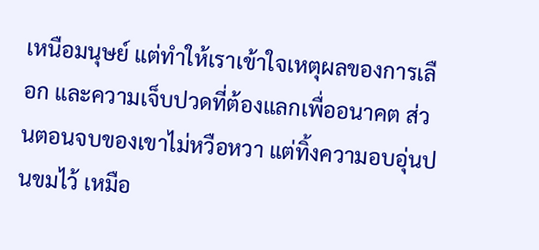เหนือมนุษย์ แต่ทำให้เราเข้าใจเหตุผลของการเลือก และความเจ็บปวดที่ต้องแลกเพื่ออนาคต ส่วนตอนจบของเขาไม่หวือหวา แต่ทิ้งความอบอุ่นปนขมไว้ เหมือ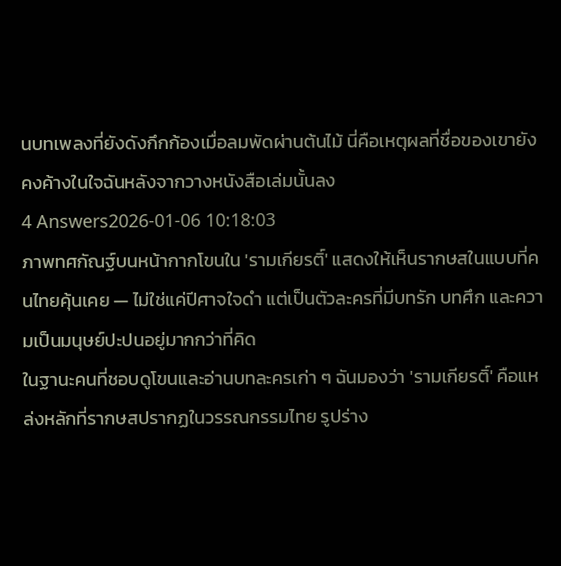นบทเพลงที่ยังดังกึกก้องเมื่อลมพัดผ่านต้นไม้ นี่คือเหตุผลที่ชื่อของเขายังคงค้างในใจฉันหลังจากวางหนังสือเล่มนั้นลง
4 Answers2026-01-06 10:18:03
ภาพทศกัณฐ์บนหน้ากากโขนใน 'รามเกียรติ์' แสดงให้เห็นรากษสในแบบที่คนไทยคุ้นเคย — ไม่ใช่แค่ปีศาจใจดำ แต่เป็นตัวละครที่มีบทรัก บทศึก และความเป็นมนุษย์ปะปนอยู่มากกว่าที่คิด
ในฐานะคนที่ชอบดูโขนและอ่านบทละครเก่า ๆ ฉันมองว่า 'รามเกียรติ์' คือแหล่งหลักที่รากษสปรากฏในวรรณกรรมไทย รูปร่าง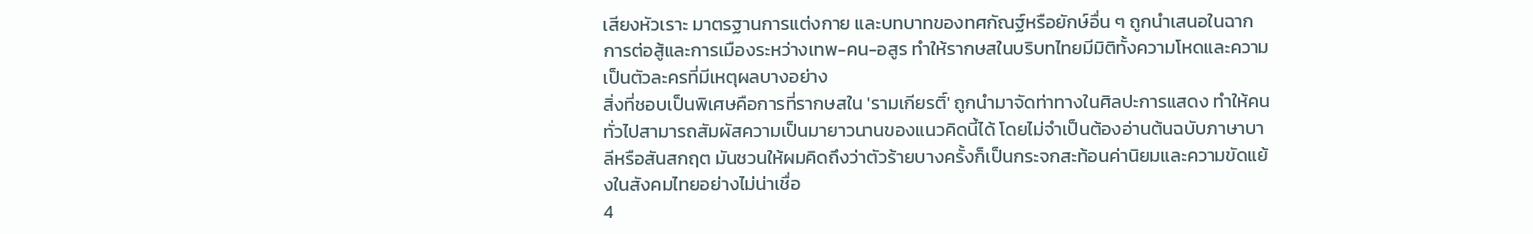เสียงหัวเราะ มาตรฐานการแต่งกาย และบทบาทของทศกัณฐ์หรือยักษ์อื่น ๆ ถูกนำเสนอในฉากการต่อสู้และการเมืองระหว่างเทพ-คน-อสูร ทำให้รากษสในบริบทไทยมีมิติทั้งความโหดและความเป็นตัวละครที่มีเหตุผลบางอย่าง
สิ่งที่ชอบเป็นพิเศษคือการที่รากษสใน 'รามเกียรติ์' ถูกนำมาจัดท่าทางในศิลปะการแสดง ทำให้คนทั่วไปสามารถสัมผัสความเป็นมายาวนานของแนวคิดนี้ได้ โดยไม่จำเป็นต้องอ่านต้นฉบับภาษาบาลีหรือสันสกฤต มันชวนให้ผมคิดถึงว่าตัวร้ายบางครั้งก็เป็นกระจกสะท้อนค่านิยมและความขัดแย้งในสังคมไทยอย่างไม่น่าเชื่อ
4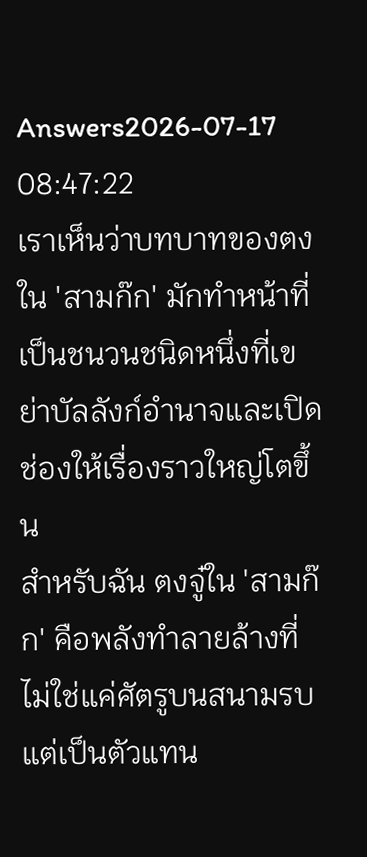Answers2026-07-17 08:47:22
เราเห็นว่าบทบาทของตงใน 'สามก๊ก' มักทำหน้าที่เป็นชนวนชนิดหนึ่งที่เขย่าบัลลังก์อำนาจและเปิดช่องให้เรื่องราวใหญ่โตขึ้น
สำหรับฉัน ตงจู๋ใน 'สามก๊ก' คือพลังทำลายล้างที่ไม่ใช่แค่ศัตรูบนสนามรบ แต่เป็นตัวแทน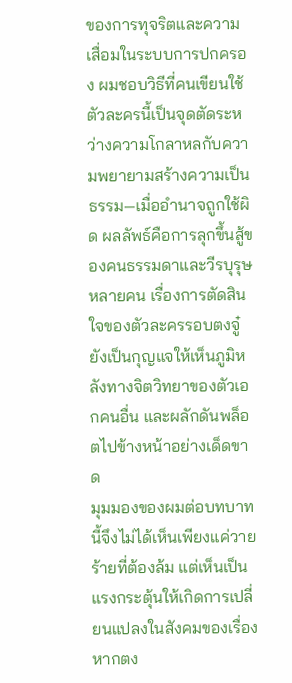ของการทุจริตและความเสื่อมในระบบการปกครอง ผมชอบวิธีที่คนเขียนใช้ตัวละครนี้เป็นจุดตัดระหว่างความโกลาหลกับความพยายามสร้างความเป็นธรรม—เมื่ออำนาจถูกใช้ผิด ผลลัพธ์คือการลุกขึ้นสู้ของคนธรรมดาและวีรบุรุษหลายคน เรื่องการตัดสินใจของตัวละครรอบตงจู๋ยังเป็นกุญแจให้เห็นภูมิหลังทางจิตวิทยาของตัวเอกคนอื่น และผลักดันพล็อตไปข้างหน้าอย่างเด็ดขาด
มุมมองของผมต่อบทบาทนี้จึงไม่ได้เห็นเพียงแค่วายร้ายที่ต้องล้ม แต่เห็นเป็นแรงกระตุ้นให้เกิดการเปลี่ยนแปลงในสังคมของเรื่อง หากตง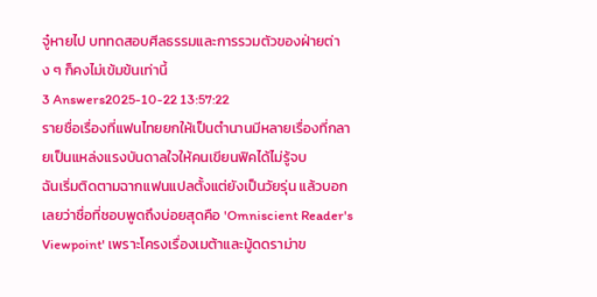จู๋หายไป บททดสอบศีลธรรมและการรวมตัวของฝ่ายต่าง ๆ ก็คงไม่เข้มข้นเท่านี้
3 Answers2025-10-22 13:57:22
รายชื่อเรื่องที่แฟนไทยยกให้เป็นตำนานมีหลายเรื่องที่กลายเป็นแหล่งแรงบันดาลใจให้คนเขียนฟิคได้ไม่รู้จบ
ฉันเริ่มติดตามฉากแฟนแปลตั้งแต่ยังเป็นวัยรุ่น แล้วบอกเลยว่าชื่อที่ชอบพูดถึงบ่อยสุดคือ 'Omniscient Reader's Viewpoint' เพราะโครงเรื่องเมต้าและมู้ดดราม่าข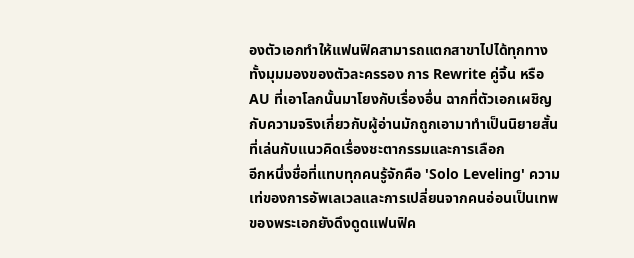องตัวเอกทำให้แฟนฟิคสามารถแตกสาขาไปได้ทุกทาง ทั้งมุมมองของตัวละครรอง การ Rewrite คู่จิ้น หรือ AU ที่เอาโลกนั้นมาโยงกับเรื่องอื่น ฉากที่ตัวเอกเผชิญกับความจริงเกี่ยวกับผู้อ่านมักถูกเอามาทำเป็นนิยายสั้นที่เล่นกับแนวคิดเรื่องชะตากรรมและการเลือก
อีกหนึ่งชื่อที่แทบทุกคนรู้จักคือ 'Solo Leveling' ความเท่ของการอัพเลเวลและการเปลี่ยนจากคนอ่อนเป็นเทพของพระเอกยังดึงดูดแฟนฟิค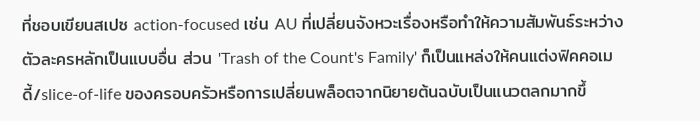ที่ชอบเขียนสเปซ action-focused เช่น AU ที่เปลี่ยนจังหวะเรื่องหรือทำให้ความสัมพันธ์ระหว่างตัวละครหลักเป็นแบบอื่น ส่วน 'Trash of the Count's Family' ก็เป็นแหล่งให้คนแต่งฟิคคอเมดี้/slice-of-life ของครอบครัวหรือการเปลี่ยนพล็อตจากนิยายต้นฉบับเป็นแนวตลกมากขึ้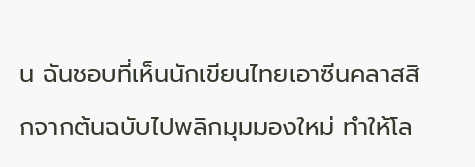น ฉันชอบที่เห็นนักเขียนไทยเอาซีนคลาสสิกจากต้นฉบับไปพลิกมุมมองใหม่ ทำให้โล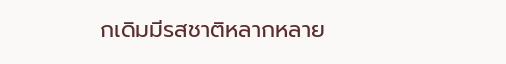กเดิมมีรสชาติหลากหลาย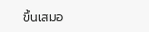ขึ้นเสมอ